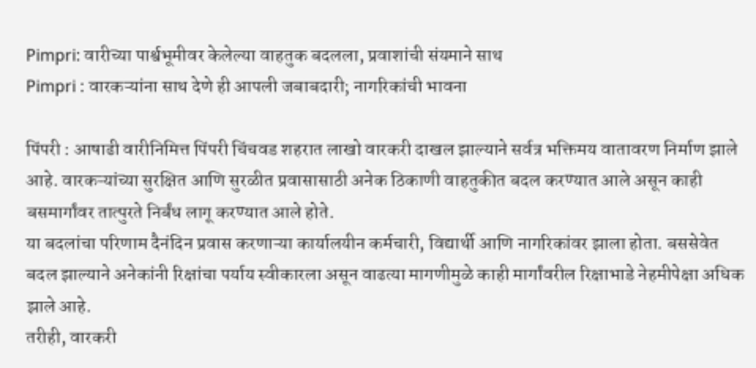Pimpri: वारीच्या पार्श्वभूमीवर केलेल्या वाहतुक बदलला, प्रवाशांची संयमाने साथ
Pimpri : वारकऱ्यांना साथ देणे ही आपली जबाबदारी; नागरिकांची भावना

पिंपरी : आषाढी वारीनिमित्त पिंपरी चिंचवड शहरात लाखो वारकरी दाखल झाल्याने सर्वत्र भक्तिमय वातावरण निर्माण झाले आहे. वारकऱ्यांच्या सुरक्षित आणि सुरळीत प्रवासासाठी अनेक ठिकाणी वाहतुकीत बदल करण्यात आले असून काही बसमार्गांवर तात्पुरते निर्बंध लागू करण्यात आले होते.
या बदलांचा परिणाम दैनंदिन प्रवास करणाऱ्या कार्यालयीन कर्मचारी, विद्यार्थी आणि नागरिकांवर झाला होता. बससेवेत बदल झाल्याने अनेकांनी रिक्षांचा पर्याय स्वीकारला असून वाढत्या मागणीमुळे काही मार्गांवरील रिक्षाभाडे नेहमीपेक्षा अधिक झाले आहे.
तरीही, वारकरी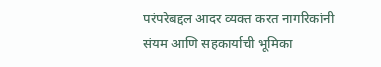परंपरेबद्दल आदर व्यक्त करत नागरिकांनी संयम आणि सहकार्याची भूमिका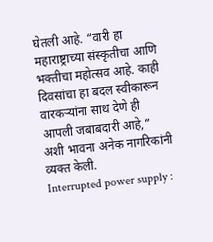घेतली आहे. “वारी हा महाराष्ट्राच्या संस्कृतीचा आणि भक्तीचा महोत्सव आहे. काही दिवसांचा हा बदल स्वीकारून वारकऱ्यांना साथ देणे ही आपली जबाबदारी आहे,” अशी भावना अनेक नागरिकांनी व्यक्त केली.
Interrupted power supply :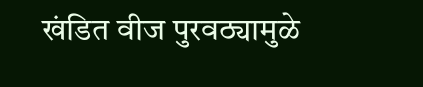खंडित वीज पुरवठ्यामुळे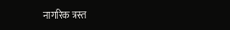नागरिक त्रस्त